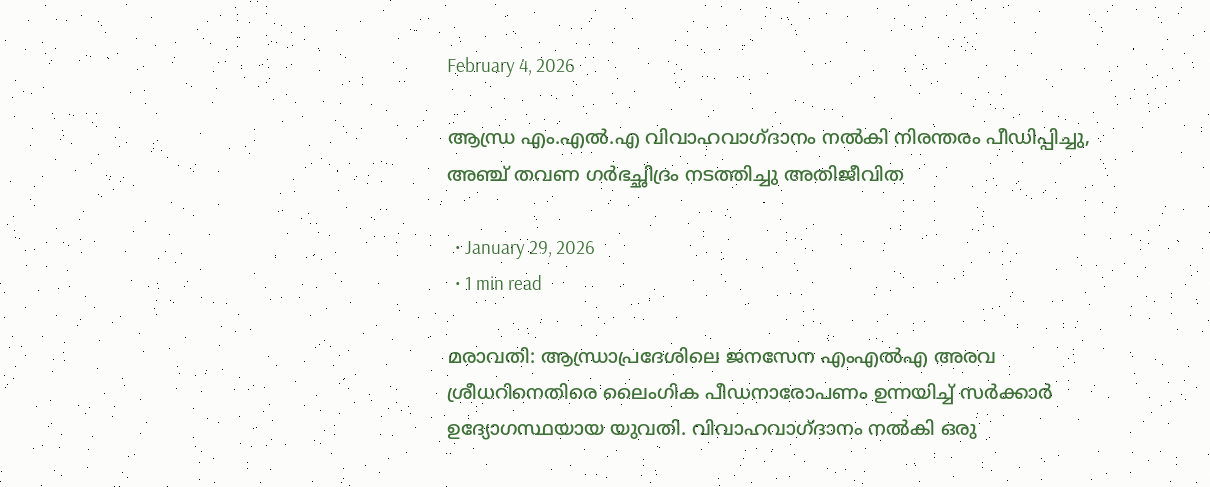February 4, 2026

ആന്ധ്ര എം.എല്‍.എ വിവാഹവാഗ്ദാനം നല്‍കി നിരന്തരം പീഡിപ്പിച്ചു, അഞ്ച് തവണ ഗര്‍ഭച്ഛിദ്രം നടത്തിച്ചു അതിജീവിത

  • January 29, 2026
  • 1 min read

മരാവതി: ആന്ധ്രാപ്രദേശിലെ ജനസേന എംഎൽഎ അരവ ശ്രീധറിനെതിരെ ലൈംഗിക പീഡനാരോപണം ഉന്നയിച്ച് സർക്കാർ ഉദ്യോഗസ്ഥയായ യുവതി. വിവാഹവാഗ്ദാനം നൽകി ഒരു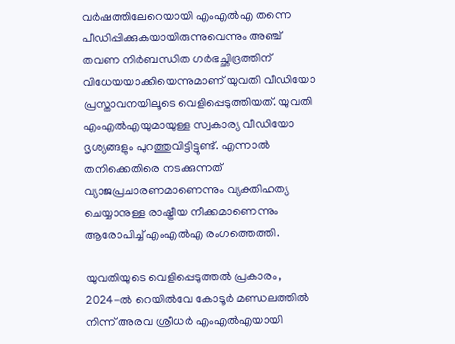വർഷത്തിലേറെയായി എംഎൽഎ തന്നെ പീഡിപ്പിക്കുകയായിരുന്നുവെന്നും അഞ്ച് തവണ നിർബന്ധിത ഗർഭച്ഛിദ്രത്തിന് വിധേയയാക്കിയെന്നുമാണ് യുവതി വീഡിയോ പ്രസ്താവനയിലൂടെ വെളിപ്പെടുത്തിയത്. യുവതി എംഎൽഎയുമായുള്ള സ്വകാര്യ വീഡിയോ ദൃശ്യങ്ങളും പുറത്തുവിട്ടിട്ടുണ്ട്. എന്നാൽ തനിക്കെതിരെ നടക്കുന്നത് വ്യാജപ്രചാരണമാണെന്നും വ്യക്തിഹത്യ ചെയ്യാനുള്ള രാഷ്ട്രീയ നീക്കമാണെന്നും ആരോപിച്ച് എംഎൽഎ രംഗത്തെത്തി.

യുവതിയുടെ വെളിപ്പെടുത്തൽ പ്രകാരം, 2024-ൽ റെയിൽവേ കോടൂർ മണ്ഡലത്തിൽ നിന്ന് അരവ ശ്രീധർ എംഎൽഎയായി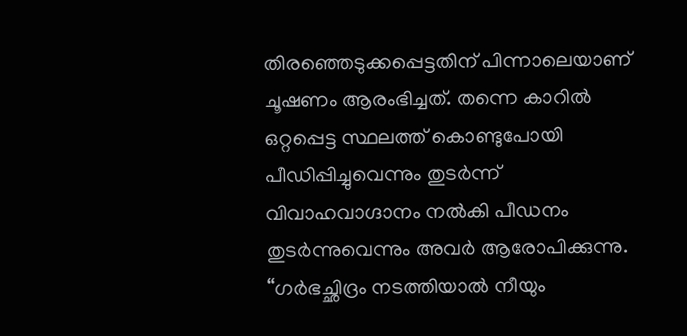തിരഞ്ഞെടുക്കപ്പെട്ടതിന് പിന്നാലെയാണ് ചൂഷണം ആരംഭിച്ചത്. തന്നെ കാറിൽ ഒറ്റപ്പെട്ട സ്ഥലത്ത് കൊണ്ടുപോയി പീഡിപ്പിച്ചുവെന്നും തുടർന്ന് വിവാഹവാഗ്ദാനം നൽകി പീഡനം തുടർന്നുവെന്നും അവർ ആരോപിക്കുന്നു. “ഗർഭച്ഛിദ്രം നടത്തിയാൽ നീയും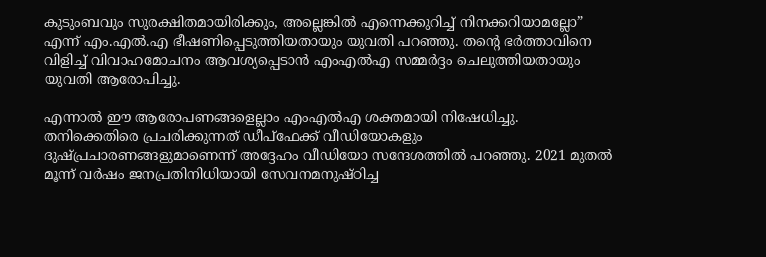കുടുംബവും സുരക്ഷിതമായിരിക്കും, അല്ലെങ്കിൽ എന്നെക്കുറിച്ച് നിനക്കറിയാമല്ലോ” എന്ന് എം.എൽ.എ ഭീഷണിപ്പെടുത്തിയതായും യുവതി പറഞ്ഞു. തന്റെ ഭർത്താവിനെ വിളിച്ച് വിവാഹമോചനം ആവശ്യപ്പെടാൻ എംഎൽഎ സമ്മർദ്ദം ചെലുത്തിയതായും യുവതി ആരോപിച്ചു.

എന്നാൽ ഈ ആരോപണങ്ങളെല്ലാം എംഎൽഎ ശക്തമായി നിഷേധിച്ചു. തനിക്കെതിരെ പ്രചരിക്കുന്നത് ഡീപ്‌ഫേക്ക് വീഡിയോകളും ദുഷ്പ്രചാരണങ്ങളുമാണെന്ന് അദ്ദേഹം വീഡിയോ സന്ദേശത്തിൽ പറഞ്ഞു. 2021 മുതൽ മൂന്ന് വർഷം ജനപ്രതിനിധിയായി സേവനമനുഷ്ഠിച്ച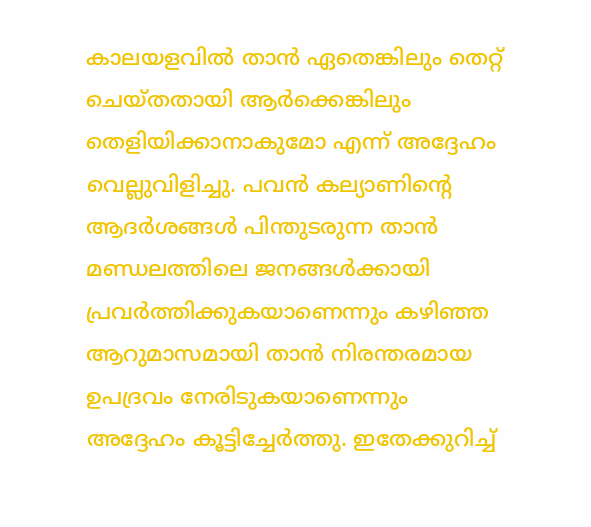കാലയളവിൽ താൻ ഏതെങ്കിലും തെറ്റ് ചെയ്തതായി ആർക്കെങ്കിലും തെളിയിക്കാനാകുമോ എന്ന് അദ്ദേഹം വെല്ലുവിളിച്ചു. പവൻ കല്യാണിന്റെ ആദർശങ്ങൾ പിന്തുടരുന്ന താൻ മണ്ഡലത്തിലെ ജനങ്ങൾക്കായി പ്രവർത്തിക്കുകയാണെന്നും കഴിഞ്ഞ ആറുമാസമായി താൻ നിരന്തരമായ ഉപദ്രവം നേരിടുകയാണെന്നും അദ്ദേഹം കൂട്ടിച്ചേർത്തു. ഇതേക്കുറിച്ച്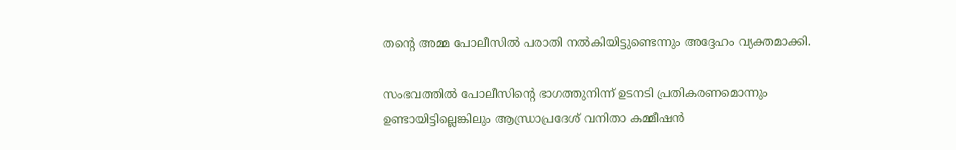തന്റെ അമ്മ പോലീസിൽ പരാതി നൽകിയിട്ടുണ്ടെന്നും അദ്ദേഹം വ്യക്തമാക്കി.

സംഭവത്തിൽ പോലീസിന്റെ ഭാഗത്തുനിന്ന് ഉടനടി പ്രതികരണമൊന്നും ഉണ്ടായിട്ടില്ലെങ്കിലും ആന്ധ്രാപ്രദേശ് വനിതാ കമ്മീഷൻ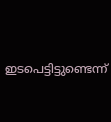ഇടപെട്ടിട്ടുണ്ടെന്ന്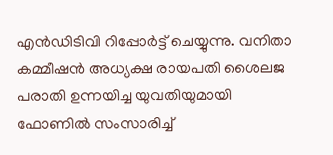എൻഡിടിവി റിപ്പോർട്ട് ചെയ്യുന്നു. വനിതാ കമ്മീഷൻ അധ്യക്ഷ രായപതി ശൈലജ പരാതി ഉന്നയിച്ച യുവതിയുമായി ഫോണിൽ സംസാരിച്ച്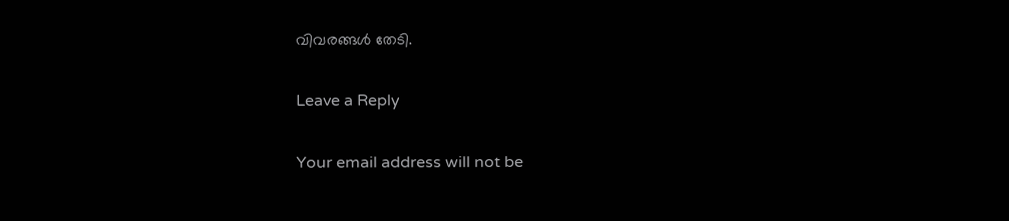വിവരങ്ങൾ തേടി.

Leave a Reply

Your email address will not be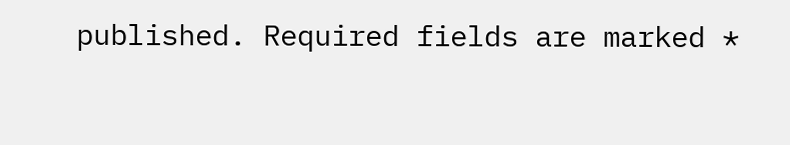published. Required fields are marked *